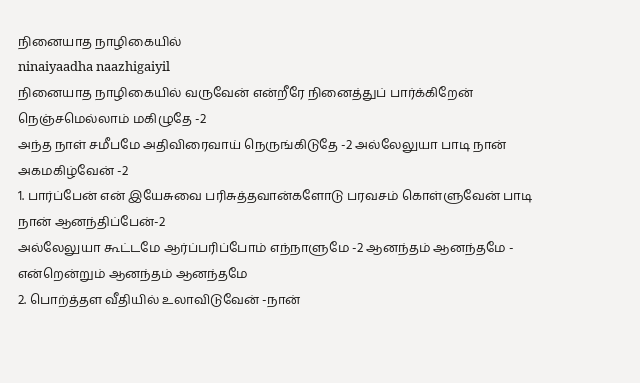நினையாத நாழிகையில்
ninaiyaadha naazhigaiyil
நினையாத நாழிகையில் வருவேன் என்றீரே நினைத்துப் பார்க்கிறேன் நெஞ்சமெல்லாம் மகிழுதே -2
அந்த நாள் சமீபமே அதிவிரைவாய் நெருங்கிடுதே -2 அல்லேலுயா பாடி நான் அகமகிழ்வேன் -2
1. பார்ப்பேன் என் இயேசுவை பரிசுத்தவான்களோடு பரவசம் கொள்ளுவேன் பாடி நான் ஆனந்திப்பேன்-2
அல்லேலுயா கூட்டமே ஆர்ப்பரிப்போம் எந்நாளுமே -2 ஆனந்தம் ஆனந்தமே - என்றென்றும் ஆனந்தம் ஆனந்தமே
2. பொற்த்தள வீதியில் உலாவிடுவேன் -நான்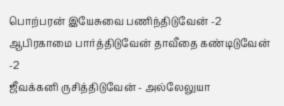பொற்பரன் இயேசுவை பணிந்திடுவேன் -2 ஆபிரகாமை பார்த்திடுவேன் தாவீதை கண்டிடுவேன் -2
ஜீவக்கனி ருசித்திடுவேன் - அல்லேலுயா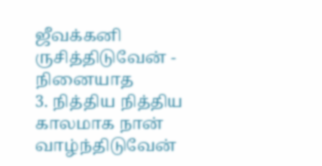ஜீவக்கனி ருசித்திடுவேன் - நினையாத
3. நித்திய நித்திய காலமாக நான் வாழ்ந்திடுவேன்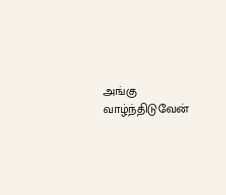அங்கு வாழ்ந்திடுவேன்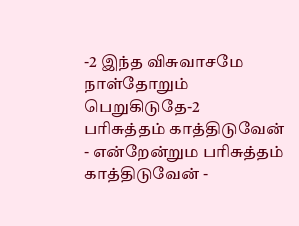-2 இந்த விசுவாசமே நாள்தோறும் பெறுகிடுதே-2
பரிசுத்தம் காத்திடுவேன் - என்றேன்றும பரிசுத்தம் காத்திடுவேன் -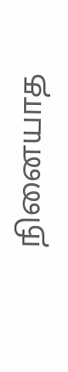நினையாத